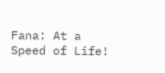Fana: At a Speed of Life!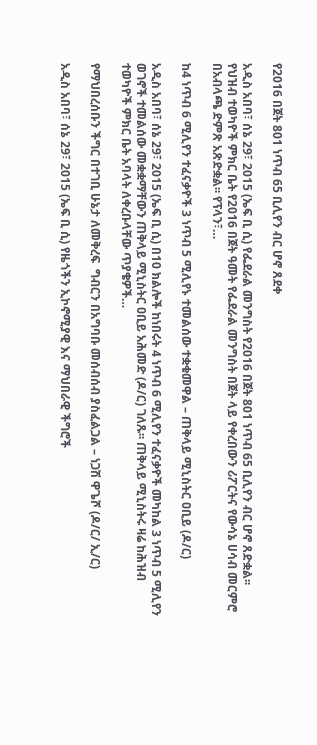የ2016 በጀት 801 ነጥብ 65 ቢሊየን ብር ሆኖ ጸደቀ

አዲስ አበባ፣ ሰኔ 29፣ 2015 (ኤፍ ቢ ሲ) የፌደራል መንግስት የ2016 በጀት 801 ነጥብ 65 ቢሊየን ብር ሆኖ ጸድቋል፡፡ የህዝብ ተወካዮች ምክር ቤት የ2016 በጀት ዓመት የፌደራል መንግስት በጀት ላይ የቀረበውን ሪፖርትና የውሳኔ ሀሳብ መርምሮ በአብላጫ ድምጽ አጽድቋል፡፡ የፕላን፣…

ከ4 ነጥብ 6 ሚሊየን ተፈናቃዮች 3 ነጥብ 5 ሚሊየኑ ተመልሰው ተቋቁመዋል – ጠቅላይ ሚኒስትር ዐቢይ (ዶ/ር)

አዲስ አበባ፣ ሰኔ 29፣ 2015 (ኤፍ ቢ ሲ) በ10 ክልሎች ከነበሩት 4 ነጥብ 6 ሚሊየን ተፈናቃዮች መካከል 3 ነጥብ 5 ሚሊየን ወገኖች ተመልሰው መቋቋማቸውን ጠቅላይ ሚኒስትር ዐቢይ አሕመድ (ዶ/ር) ገለጹ፡፡ ጠቅላይ ሚኒስትሩ ዛሬ ከሕዝብ ተወካዮች ምክር ቤት አባላት ለቀረቡላቸው ጥያቄዎች…

የማህበረሰቡን ችግር በተገቢ ሁኔታ ለመቅረፍ  ግብርን በአግባቡ መሰብሰብ ያስፈልጋል – ነጋሽ ዋጌሾ (ዶ/ር/ ኢ/ር)

አዲስ አበባ፣ ሰኔ 29፣ 2015 (ኤፍ ቢ ሲ) የዜጎችን ኢኮኖሚያዊ እና ማህበራዊ ችግሮች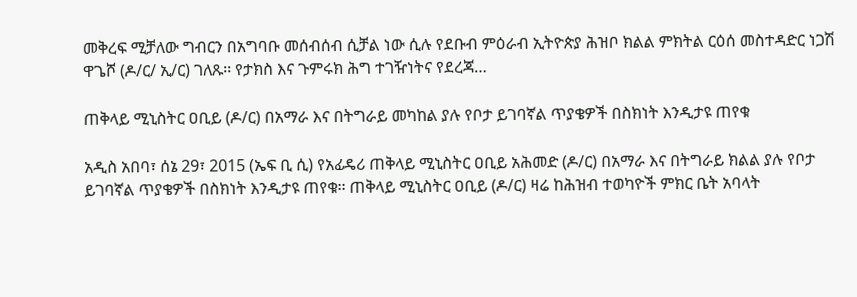መቅረፍ ሚቻለው ግብርን በአግባቡ መሰብሰብ ሲቻል ነው ሲሉ የደቡብ ምዕራብ ኢትዮጵያ ሕዝቦ ክልል ምክትል ርዕሰ መስተዳድር ነጋሽ ዋጌሾ (ዶ/ር/ ኢ/ር) ገለጹ፡፡ የታክስ እና ጉምሩክ ሕግ ተገዥነትና የደረጃ…

ጠቅላይ ሚኒስትር ዐቢይ (ዶ/ር) በአማራ እና በትግራይ መካከል ያሉ የቦታ ይገባኛል ጥያቄዎች በስክነት እንዲታዩ ጠየቁ

አዲስ አበባ፣ ሰኔ 29፣ 2015 (ኤፍ ቢ ሲ) የአፊዴሪ ጠቅላይ ሚኒስትር ዐቢይ አሕመድ (ዶ/ር) በአማራ እና በትግራይ ክልል ያሉ የቦታ ይገባኛል ጥያቄዎች በስክነት እንዲታዩ ጠየቁ፡፡ ጠቅላይ ሚኒስትር ዐቢይ (ዶ/ር) ዛሬ ከሕዝብ ተወካዮች ምክር ቤት አባላት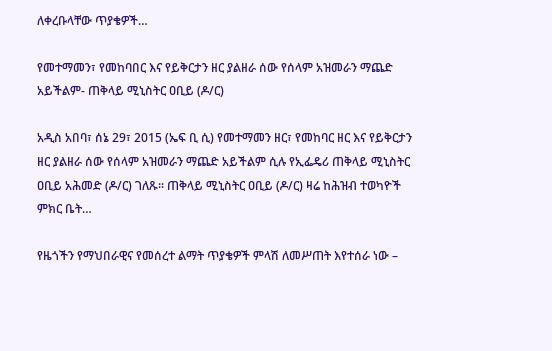ለቀረቡላቸው ጥያቄዎች…

የመተማመን፣ የመከባበር እና የይቅርታን ዘር ያልዘራ ሰው የሰላም አዝመራን ማጨድ አይችልም- ጠቅላይ ሚኒስትር ዐቢይ (ዶ/ር)

አዲስ አበባ፣ ሰኔ 29፣ 2015 (ኤፍ ቢ ሲ) የመተማመን ዘር፣ የመከባር ዘር እና የይቅርታን ዘር ያልዘራ ሰው የሰላም አዝመራን ማጨድ አይችልም ሲሉ የኢፌዴሪ ጠቅላይ ሚኒስትር ዐቢይ አሕመድ (ዶ/ር) ገለጹ፡፡ ጠቅላይ ሚኒስትር ዐቢይ (ዶ/ር) ዛሬ ከሕዝብ ተወካዮች ምክር ቤት…

የዜጎችን የማህበራዊና የመሰረተ ልማት ጥያቄዎች ምላሽ ለመሥጠት እየተሰራ ነው –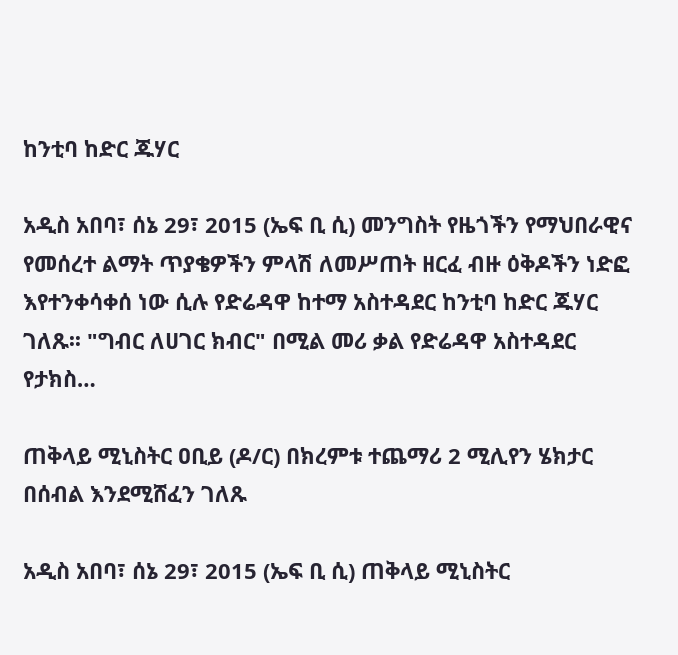ከንቲባ ከድር ጁሃር

አዲስ አበባ፣ ሰኔ 29፣ 2015 (ኤፍ ቢ ሲ) መንግስት የዜጎችን የማህበራዊና የመሰረተ ልማት ጥያቄዎችን ምላሽ ለመሥጠት ዘርፈ ብዙ ዕቅዶችን ነድፎ እየተንቀሳቀሰ ነው ሲሉ የድሬዳዋ ከተማ አስተዳደር ከንቲባ ከድር ጁሃር ገለጹ፡፡ "ግብር ለሀገር ክብር" በሚል መሪ ቃል የድሬዳዋ አስተዳደር የታክስ…

ጠቅላይ ሚኒስትር ዐቢይ (ዶ/ር) በክረምቱ ተጨማሪ 2 ሚሊየን ሄክታር በሰብል እንደሚሸፈን ገለጹ

አዲስ አበባ፣ ሰኔ 29፣ 2015 (ኤፍ ቢ ሲ) ጠቅላይ ሚኒስትር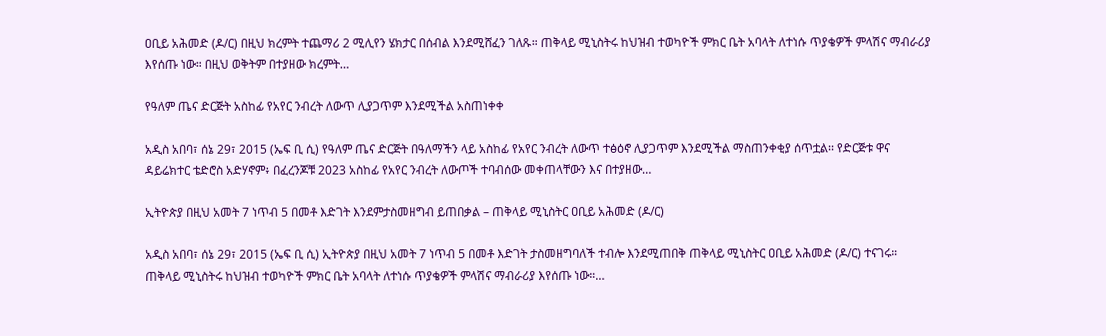ዐቢይ አሕመድ (ዶ/ር) በዚህ ክረምት ተጨማሪ 2 ሚሊየን ሄክታር በሰብል እንደሚሸፈን ገለጹ። ጠቅላይ ሚኒስትሩ ከህዝብ ተወካዮች ምክር ቤት አባላት ለተነሱ ጥያቄዎች ምላሽና ማብራሪያ እየሰጡ ነው። በዚህ ወቅትም በተያዘው ክረምት…

የዓለም ጤና ድርጅት አስከፊ የአየር ንብረት ለውጥ ሊያጋጥም እንደሚችል አስጠነቀቀ

አዲስ አበባ፣ ሰኔ 29፣ 2015 (ኤፍ ቢ ሲ) የዓለም ጤና ድርጅት በዓለማችን ላይ አስከፊ የአየር ንብረት ለውጥ ተፅዕኖ ሊያጋጥም እንደሚችል ማስጠንቀቂያ ሰጥቷል፡፡ የድርጅቱ ዋና ዳይሬክተር ቴድሮስ አድሃኖም፥ በፈረንጆቹ 2023 አስከፊ የአየር ንብረት ለውጦች ተባብሰው መቀጠላቸውን እና በተያዘው…

ኢትዮጵያ በዚህ አመት 7 ነጥብ 5 በመቶ እድገት እንደምታስመዘግብ ይጠበቃል – ጠቅላይ ሚኒስትር ዐቢይ አሕመድ (ዶ/ር)

አዲስ አበባ፣ ሰኔ 29፣ 2015 (ኤፍ ቢ ሲ) ኢትዮጵያ በዚህ አመት 7 ነጥብ 5 በመቶ እድገት ታስመዘግባለች ተብሎ እንደሚጠበቅ ጠቅላይ ሚኒስትር ዐቢይ አሕመድ (ዶ/ር) ተናገሩ። ጠቅላይ ሚኒስትሩ ከህዝብ ተወካዮች ምክር ቤት አባላት ለተነሱ ጥያቄዎች ምላሽና ማብራሪያ እየሰጡ ነው።…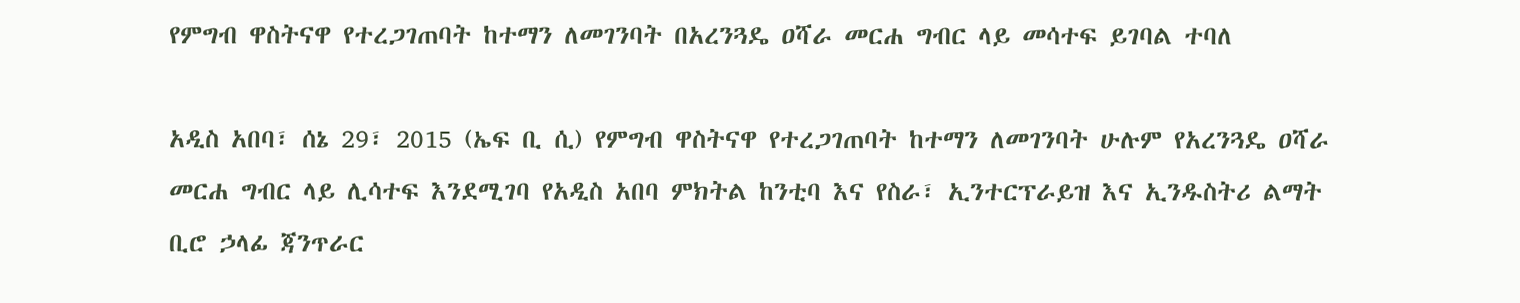የምግብ ዋስትናዋ የተረጋገጠባት ከተማን ለመገንባት በአረንጓዴ ዐሻራ መርሐ ግብር ላይ መሳተፍ ይገባል ተባለ

አዲስ አበባ፣ ሰኔ 29፣ 2015 (ኤፍ ቢ ሲ) የምግብ ዋስትናዋ የተረጋገጠባት ከተማን ለመገንባት ሁሉም የአረንጓዴ ዐሻራ መርሐ ግብር ላይ ሊሳተፍ እንደሚገባ የአዲስ አበባ ምክትል ከንቲባ እና የስራ፣ ኢንተርፕራይዝ እና ኢንዱስትሪ ልማት ቢሮ ኃላፊ ጃንጥራር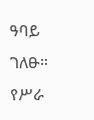ዓባይ ገለፁ። የሥራ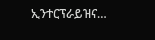ኢንተርፕራይዝና…